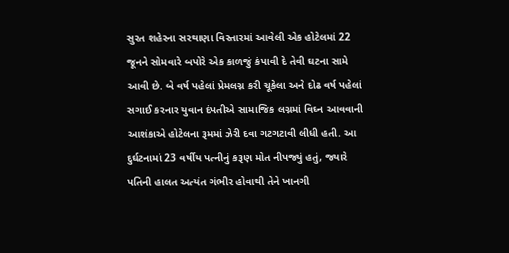સુરત શહેરના સરથાણા વિસ્તારમાં આવેલી એક હોટેલમાં 22 જૂનને સોમવારે બપોરે એક કાળજું કંપાવી દે તેવી ઘટના સામે આવી છે. બે વર્ષ પહેલાં પ્રેમલગ્ન કરી ચૂકેલા અને દોઢ વર્ષ પહેલાં સગાઈ કરનાર યુવાન દંપતીએ સામાજિક લગ્નમાં વિઘ્ન આવવાની આશંકાએ હોટેલના રૂમમાં ઝેરી દવા ગટગટાવી લીધી હતી. આ દુર્ઘટનામાં 23 વર્ષીય પત્નીનું કરૂણ મોત નીપજ્યું હતું, જ્યારે પતિની હાલત અત્યંત ગંભીર હોવાથી તેને ખાનગી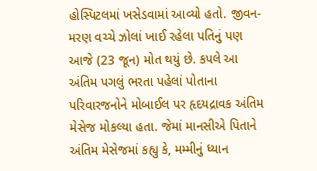હોસ્પિટલમાં ખસેડવામાં આવ્યો હતો. જીવન-મરણ વચ્ચે ઝોલાં ખાઈ રહેલા પતિનું પણ આજે (23 જૂન) મોત થયું છે. કપલે આ અંતિમ પગલું ભરતા પહેલાં પોતાના પરિવારજનોને મોબાઈલ પર હૃદયદ્રાવક અંતિમ મેસેજ મોકલ્યા હતા. જેમાં માનસીએ પિતાને અંતિમ મેસેજમાં કહ્યુ કે, મમ્મીનું ધ્યાન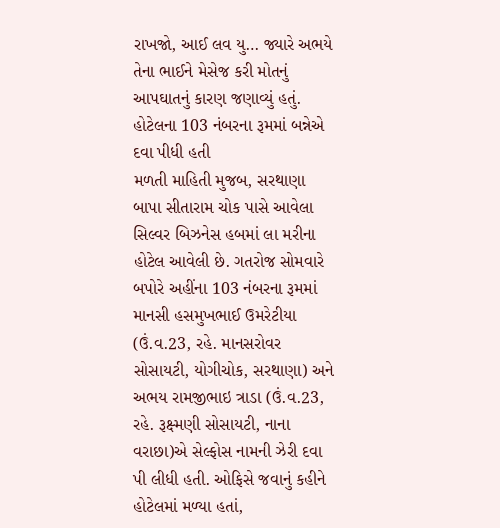રાખજો, આઈ લવ યુ… જ્યારે અભયે તેના ભાઈને મેસેજ કરી મોતનું આપઘાતનું કારણ જણાવ્યું હતું. હોટેલના 103 નંબરના રૂમમાં બન્નેએ દવા પીધી હતી
મળતી માહિતી મુજબ, સરથાણા બાપા સીતારામ ચોક પાસે આવેલા સિલ્વર બિઝનેસ હબમાં લા મરીના હોટેલ આવેલી છે. ગતરોજ સોમવારે બપોરે અહીંના 103 નંબરના રૂમમાં માનસી હસમુખભાઈ ઉમરેટીયા (ઉં.વ.23, રહે. માનસરોવર સોસાયટી, યોગીચોક, સરથાણા) અને અભય રામજીભાઇ ત્રાડા (ઉં.વ.23, રહે. રૂક્ષ્મણી સોસાયટી, નાના વરાછા)એ સેલ્ફોસ નામની ઝેરી દવા પી લીધી હતી. ઓફિસે જવાનું કહીને હોટેલમાં મળ્યા હતાં,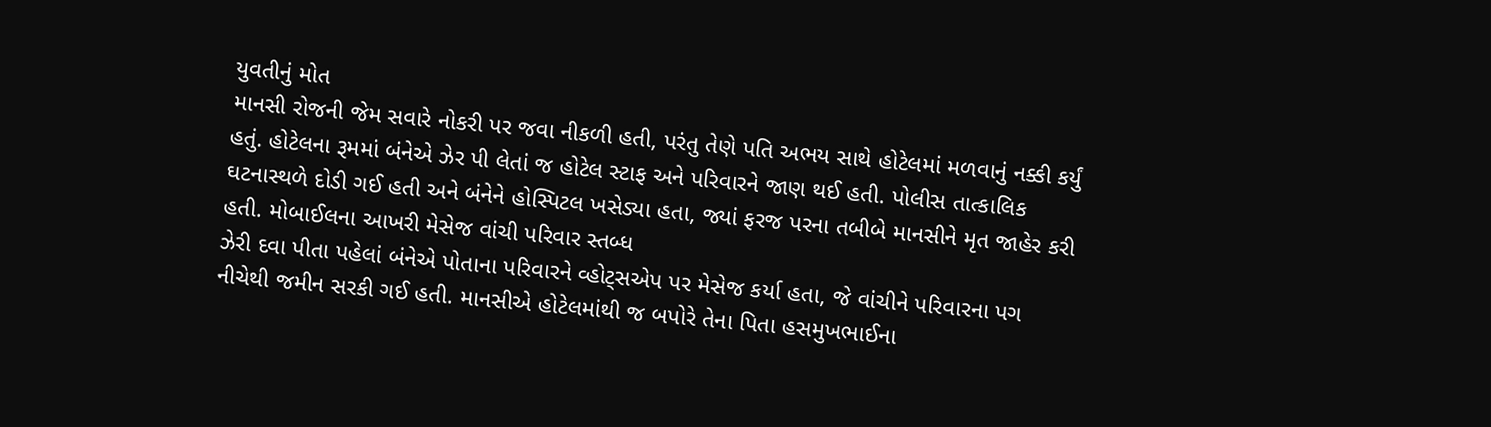યુવતીનું મોત
માનસી રોજની જેમ સવારે નોકરી પર જવા નીકળી હતી, પરંતુ તેણે પતિ અભય સાથે હોટેલમાં મળવાનું નક્કી કર્યું હતું. હોટેલના રૂમમાં બંનેએ ઝેર પી લેતાં જ હોટેલ સ્ટાફ અને પરિવારને જાણ થઈ હતી. પોલીસ તાત્કાલિક ઘટનાસ્થળે દોડી ગઈ હતી અને બંનેને હોસ્પિટલ ખસેડ્યા હતા, જ્યાં ફરજ પરના તબીબે માનસીને મૃત જાહેર કરી હતી. મોબાઈલના આખરી મેસેજ વાંચી પરિવાર સ્તબ્ધ
ઝેરી દવા પીતા પહેલાં બંનેએ પોતાના પરિવારને વ્હોટ્સએપ પર મેસેજ કર્યા હતા, જે વાંચીને પરિવારના પગ નીચેથી જમીન સરકી ગઈ હતી. માનસીએ હોટેલમાંથી જ બપોરે તેના પિતા હસમુખભાઈના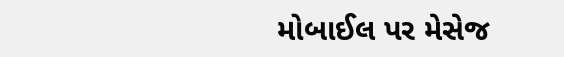મોબાઈલ પર મેસેજ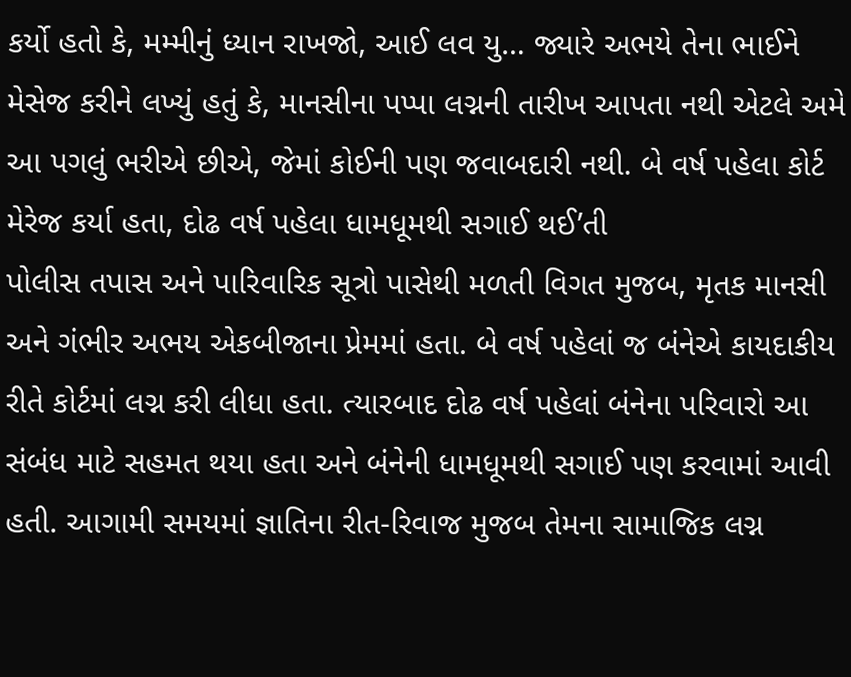કર્યો હતો કે, મમ્મીનું ધ્યાન રાખજો, આઈ લવ યુ… જ્યારે અભયે તેના ભાઈને મેસેજ કરીને લખ્યું હતું કે, માનસીના પપ્પા લગ્નની તારીખ આપતા નથી એટલે અમે આ પગલું ભરીએ છીએ, જેમાં કોઈની પણ જવાબદારી નથી. બે વર્ષ પહેલા કોર્ટ મેરેજ કર્યા હતા, દોઢ વર્ષ પહેલા ધામધૂમથી સગાઈ થઈ’તી
પોલીસ તપાસ અને પારિવારિક સૂત્રો પાસેથી મળતી વિગત મુજબ, મૃતક માનસી અને ગંભીર અભય એકબીજાના પ્રેમમાં હતા. બે વર્ષ પહેલાં જ બંનેએ કાયદાકીય રીતે કોર્ટમાં લગ્ન કરી લીધા હતા. ત્યારબાદ દોઢ વર્ષ પહેલાં બંનેના પરિવારો આ સંબંધ માટે સહમત થયા હતા અને બંનેની ધામધૂમથી સગાઈ પણ કરવામાં આવી હતી. આગામી સમયમાં જ્ઞાતિના રીત-રિવાજ મુજબ તેમના સામાજિક લગ્ન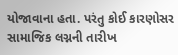યોજાવાના હતા. પરંતુ કોઈ કારણોસર સામાજિક લગ્નની તારીખ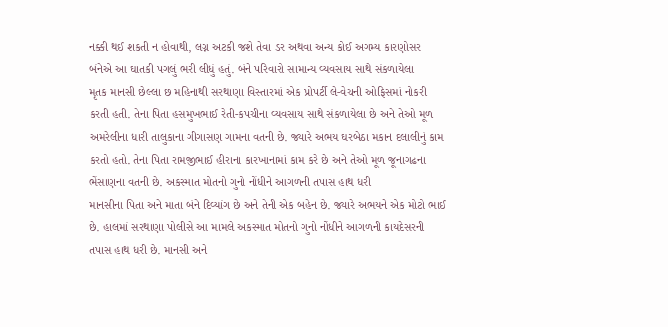નક્કી થઈ શકતી ન હોવાથી, લગ્ન અટકી જશે તેવા ડર અથવા અન્ય કોઈ અગમ્ય કારણોસર બંનેએ આ ઘાતકી પગલું ભરી લીધું હતું. બંને પરિવારો સામાન્ય વ્યવસાય સાથે સંકળાયેલા
મૃતક માનસી છેલ્લા છ મહિનાથી સરથાણા વિસ્તારમાં એક પ્રોપર્ટી લે-વેચની ઓફિસમાં નોકરી કરતી હતી. તેના પિતા હસમુખભાઈ રેતી-કપચીના વ્યવસાય સાથે સંકળાયેલા છે અને તેઓ મૂળ અમરેલીના ધારી તાલુકાના ગીગાસણ ગામના વતની છે. જ્યારે અભય ઘરબેઠા મકાન દલાલીનું કામ કરતો હતો. તેના પિતા રામજીભાઈ હીરાના કારખાનામાં કામ કરે છે અને તેઓ મૂળ જૂનાગઢના ભેંસાણના વતની છે. અકસ્માત મોતનો ગુનો નોંધીને આગળની તપાસ હાથ ધરી
માનસીના પિતા અને માતા બંને દિવ્યાંગ છે અને તેની એક બહેન છે. જ્યારે અભયને એક મોટો ભાઈ છે. હાલમાં સરથાણા પોલીસે આ મામલે અકસ્માત મોતનો ગુનો નોંધીને આગળની કાયદેસરની તપાસ હાથ ધરી છે. માનસી અને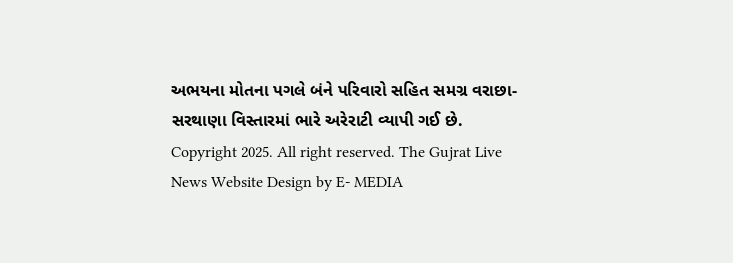અભયના મોતના પગલે બંને પરિવારો સહિત સમગ્ર વરાછા-સરથાણા વિસ્તારમાં ભારે અરેરાટી વ્યાપી ગઈ છે.
Copyright 2025. All right reserved. The Gujrat Live News Website Design by E- MEDIA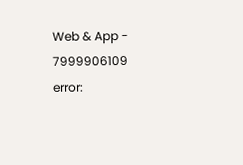Web & App - 7999906109
error: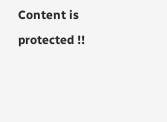Content is protected !!